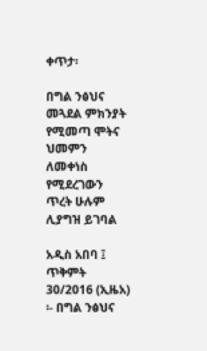ቀጥታ፡

በግል ንፅህና መጓደል ምክንያት የሚመጣ ሞትና ህመምን ለመቀነስ የሚደረገውን ጥረት ሁሉም ሊያግዝ ይገባል

አዲስ አበባ ፤ ጥቅምት 30/2016 (ኢዜአ) ፡- በግል ንፅህና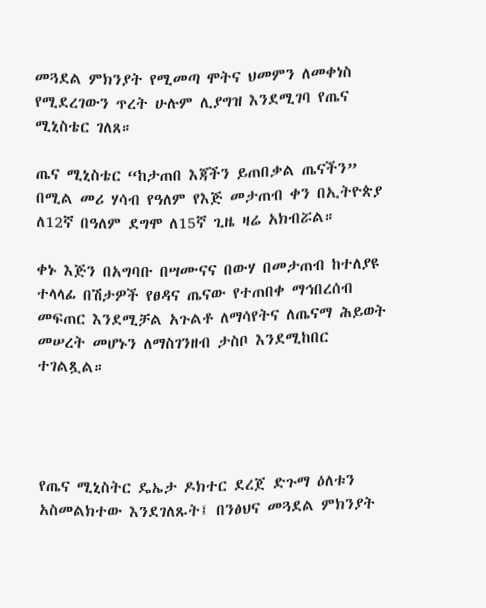መጓደል ምክንያት የሚመጣ ሞትና ህመምን ለመቀነስ የሚደረገውን ጥረት ሁሉም ሊያግዝ እንደሚገባ የጤና ሚኒስቴር ገለጸ።

ጤና ሚኒስቴር “ከታጠበ እጃችን ይጠበቃል ጤናችን” በሚል መሪ ሃሳብ የዓለም የእጅ መታጠብ ቀን በኢትዮጵያ ለ12ኛ በዓለም ደግሞ ለ15ኛ ጊዜ ዛሬ አክብሯል።

ቀኑ እጅን በአግባቡ በሣሙናና በውሃ በመታጠብ ከተለያዩ ተላላፊ በሽታዎች የፀዳና ጤናው የተጠበቀ ማኅበረሰብ መፍጠር እንደሚቻል አጉልቶ ለማሳየትና ለጤናማ ሕይወት መሠረት መሆኑን ለማስገንዘብ ታስቦ እንደሚከበር ተገልጿል።




የጤና ሚኒስትር ዴኤታ ዶክተር ደረጀ ድጉማ ዕለቱን አስመልክተው እንደገለጹት፤ በንፅህና መጓደል ምክንያት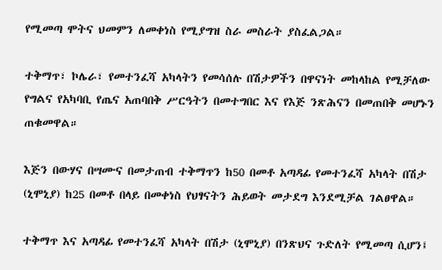የሚመጣ ሞትና ህመምን ለመቀነስ የሚያግዝ ስራ መስራት ያስፈልጋል።

ተቅማጥ፣ ኮሌራ፣ የመተንፈሻ አካላትን የመሳሰሉ በሽታዎችን በዋናነት መከላከል የሚቻለው የግልና የአካባቢ የጤና አጠባበቅ ሥርዓትን በመተግበር እና የእጅ ንጽሕናን በመጠበቅ መሆኑን ጠቁመዋል።

እጅን በውሃና በሣሙና በመታጠብ ተቅማጥን ከ50 በመቶ አጣዳፊ የመተንፈሻ አካላት በሽታ (ኒሞኒያ) ከ25 በመቶ በላይ በመቀነስ የህፃናትን ሕይወት መታደግ እንደሚቻል ገልፀዋል።

ተቅማጥ እና አጣዳፊ የመተንፈሻ አካላት በሽታ (ኒሞኒያ) በንጽህና ጉድለት የሚመጣ ሲሆን፤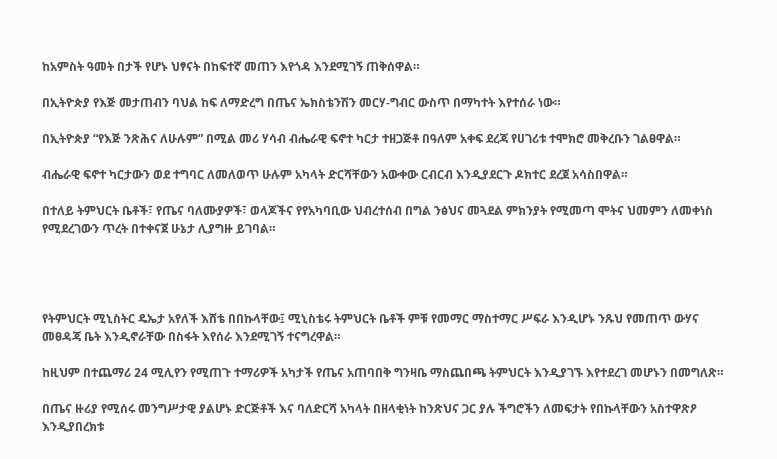ከአምስት ዓመት በታች የሆኑ ህፃናት በከፍተኛ መጠን እየጎዳ እንደሚገኝ ጠቅሰዋል።

በኢትዮጵያ የእጅ መታጠብን ባህል ከፍ ለማድረግ በጤና ኤክስቴንሽን መርሃ-ግብር ውስጥ በማካተት እየተሰራ ነው።

በኢትዮጵያ “የእጅ ንጽሕና ለሁሉም” በሚል መሪ ሃሳብ ብሔራዊ ፍኖተ ካርታ ተዘጋጅቶ በዓለም አቀፍ ደረጃ የሀገሪቱ ተሞክሮ መቅረቡን ገልፀዋል።

ብሔራዊ ፍኖተ ካርታውን ወደ ተግባር ለመለወጥ ሁሉም አካላት ድርሻቸውን አውቀው ርብርብ እንዲያደርጉ ዶክተር ደረጀ አሳስበዋል።

በተለይ ትምህርት ቤቶች፣ የጤና ባለሙያዎች፣ ወላጆችና የየአካባቢው ህብረተሰብ በግል ንፅህና መጓደል ምክንያት የሚመጣ ሞትና ህመምን ለመቀነስ የሚደረገውን ጥረት በተቀናጀ ሁኔታ ሊያግዙ ይገባል።




የትምህርት ሚኒስትር ዴኤታ አየለች እሸቴ በበኩላቸው፤ ሚኒስቴሩ ትምህርት ቤቶች ምቹ የመማር ማስተማር ሥፍራ እንዲሆኑ ንጹህ የመጠጥ ውሃና መፀዳጃ ቤት እንዲኖራቸው በስፋት እየሰራ እንደሚገኝ ተናግረዋል።

ከዚህም በተጨማሪ 24 ሚሊየን የሚጠጉ ተማሪዎች አካታች የጤና አጠባበቅ ግንዛቤ ማስጨበጫ ትምህርት እንዲያገኙ እየተደረገ መሆኑን በመግለጽ።

በጤና ዙሪያ የሚሰሩ መንግሥታዊ ያልሆኑ ድርጅቶች እና ባለድርሻ አካላት በዘላቂነት ከንጽህና ጋር ያሉ ችግሮችን ለመፍታት የበኩላቸውን አስተዋጽዖ እንዲያበረክቱ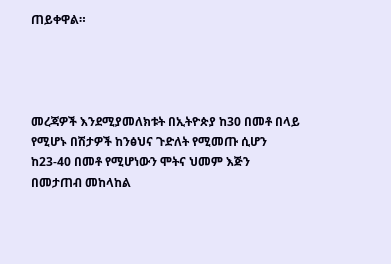ጠይቀዋል።




መረጃዎች እንደሚያመለክቱት በኢትዮጵያ ከ30 በመቶ በላይ የሚሆኑ በሽታዎች ከንፅህና ጉድለት የሚመጡ ሲሆን ከ23-40 በመቶ የሚሆነውን ሞትና ህመም እጅን በመታጠብ መከላከል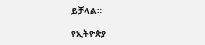ይቻላል።

የኢትዮጵያ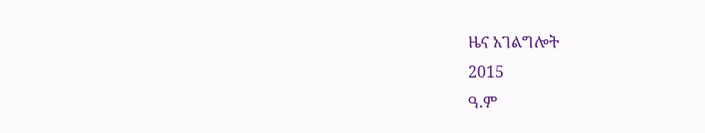ዜና አገልግሎት
2015
ዓ.ም